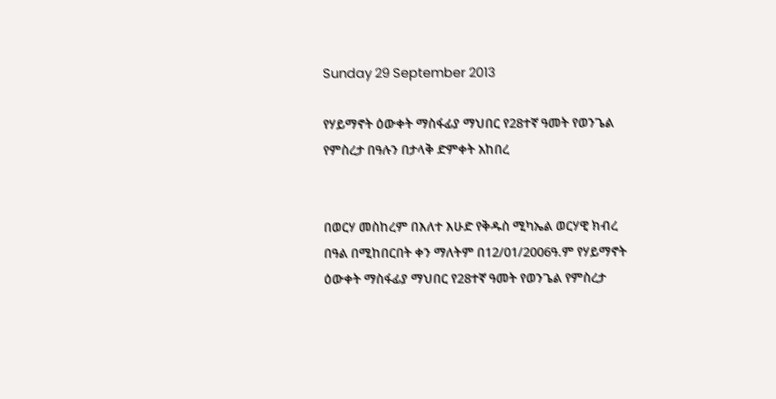Sunday 29 September 2013

የሃይማኖት ዕውቀት ማስፋፊያ ማህበር የ28ተኛ ዓመት የወንጌል የምስረታ በዓሉን በታላቅ ድምቀት አከበረ


በወርሃ መስከረም በእለተ እሁድ የቅዱስ ሚካኤል ወርሃዊ ክብረ በዓል በሚከበርበት ቀን ማለትም በ12/01/2006ዓ.ም የሃይማኖት ዕውቀት ማስፋፊያ ማህበር የ28ተኛ ዓመት የወንጌል የምስረታ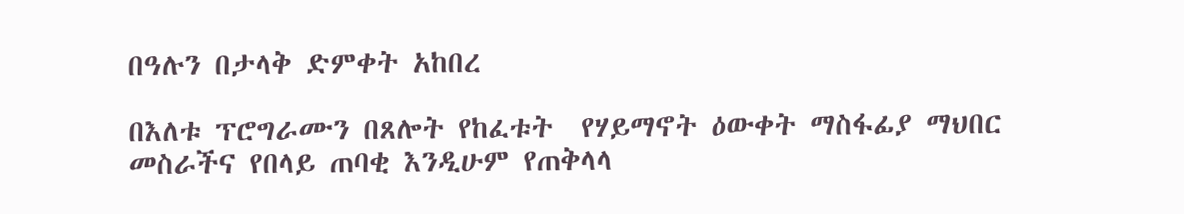በዓሉን በታላቅ ድምቀት አከበረ

በእለቱ ፕሮግራሙን በጸሎት የከፈቱት  የሃይማኖት ዕውቀት ማስፋፊያ ማህበር መስራችና የበላይ ጠባቂ እንዲሁም የጠቅላላ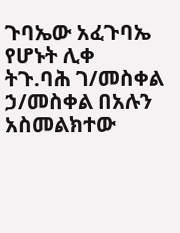ጉባኤው አፈጉባኤ የሆኑት ሊቀ ትጉ.ባሕ ገ/መስቀል ኃ/መስቀል በአሉን አስመልክተው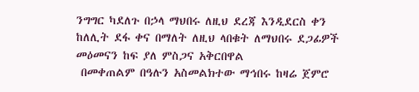ንግግር ካደለጉ በኃላ ማህበሩ ለዚህ ደረጃ እንዲደርስ ቀን ከለሊት ደፋ ቀና በማለት ለዚህ ላበቁት ለማህበሩ ደጋፊዎች መዕመናን ከፍ ያለ ምስጋና አቅርበዋል
 በመቀጠልም በዓሉን አስመልክተው ማኅበሩ ከዛሬ ጀምሮ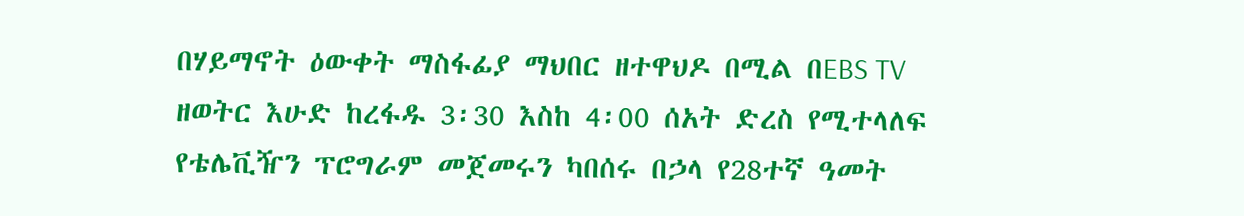በሃይማኖት ዕውቀት ማስፋፊያ ማህበር ዘተዋህዶ በሚል በEBS TV ዘወትር እሁድ ከረፋዱ 3፡30 እስከ 4፡00 ሰአት ድረስ የሚተላለፍ የቴሌቪዥን ፕሮግራም መጀመሩን ካበሰሩ በኃላ የ28ተኛ ዓመት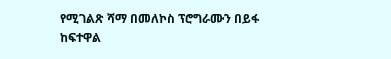የሚገልጽ ሻማ በመለኮስ ፕሮግራሙን በይፋ ከፍተዋል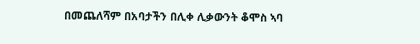በመጨለሻም በአባታችን በሊቀ ሊቃውንት ቆሞስ ኣባ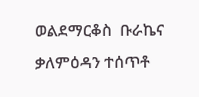ወልደማርቆስ  ቡራኬና ቃለምዕዳን ተሰጥቶ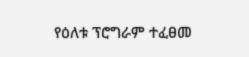የዕለቱ ፕሮግራም ተፈፀመ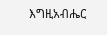እግዚአብሔር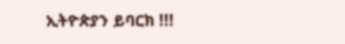ኢትዮጵያን ይባርክ !!!